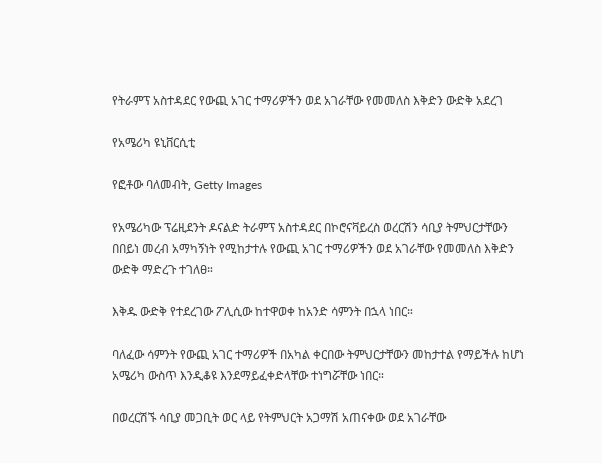የትራምፕ አስተዳደር የውጪ አገር ተማሪዎችን ወደ አገራቸው የመመለስ እቅድን ውድቅ አደረገ

የአሜሪካ ዩኒቨርሲቲ

የፎቶው ባለመብት, Getty Images

የአሜሪካው ፕሬዚደንት ዶናልድ ትራምፕ አስተዳደር በኮሮናቫይረስ ወረርሽን ሳቢያ ትምህርታቸውን በበይነ መረብ አማካኝነት የሚከታተሉ የውጪ አገር ተማሪዎችን ወደ አገራቸው የመመለስ እቅድን ውድቅ ማድረጉ ተገለፀ።

እቅዱ ውድቅ የተደረገው ፖሊሲው ከተዋወቀ ከአንድ ሳምንት በኋላ ነበር።

ባለፈው ሳምንት የውጪ አገር ተማሪዎች በአካል ቀርበው ትምህርታቸውን መከታተል የማይችሉ ከሆነ አሜሪካ ውስጥ እንዲቆዩ እንደማይፈቀድላቸው ተነግሯቸው ነበር።

በወረርሽኙ ሳቢያ መጋቢት ወር ላይ የትምህርት አጋማሽ አጠናቀው ወደ አገራቸው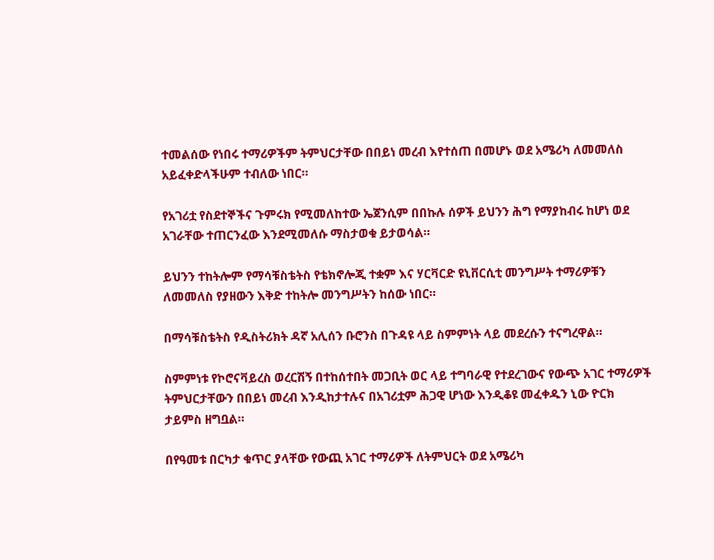ተመልሰው የነበሩ ተማሪዎችም ትምህርታቸው በበይነ መረብ እየተሰጠ በመሆኑ ወደ አሜሪካ ለመመለስ አይፈቀድላችሁም ተብለው ነበር።

የአገሪቷ የስደተኞችና ጉምሩክ የሚመለከተው ኤጀንሲም በበኩሉ ሰዎች ይህንን ሕግ የማያከብሩ ከሆነ ወደ አገራቸው ተጠርንፈው እንደሚመለሱ ማስታወቁ ይታወሳል።

ይህንን ተከትሎም የማሳቹስቴትስ የቴክኖሎጂ ተቋም እና ሃርቫርድ ዩኒቨርሲቲ መንግሥት ተማሪዎቹን ለመመለስ የያዘውን እቅድ ተከትሎ መንግሥትን ከሰው ነበር።

በማሳቹስቴትስ የዲስትሪክት ዳኛ አሊሰን ቡሮንስ በጉዳዩ ላይ ስምምነት ላይ መደረሱን ተናግረዋል።

ስምምነቱ የኮሮናቫይረስ ወረርሽኝ በተከሰተበት መጋቢት ወር ላይ ተግባራዊ የተደረገውና የውጭ አገር ተማሪዎች ትምህርታቸውን በበይነ መረብ እንዲከታተሉና በአገሪቷም ሕጋዊ ሆነው እንዲቆዩ መፈቀዱን ኒው ዮርክ ታይምስ ዘግቧል።

በየዓመቱ በርካታ ቁጥር ያላቸው የውጪ አገር ተማሪዎች ለትምህርት ወደ አሜሪካ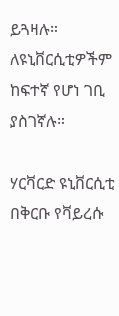ይጓዛሉ። ለዩኒቨርሲቲዎችም ከፍተኛ የሆነ ገቢ ያስገኛሉ።

ሃርቫርድ ዩኒቨርሲቲ በቅርቡ የቫይረሱ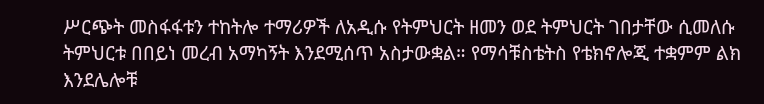ሥርጭት መስፋፋቱን ተከትሎ ተማሪዎች ለአዲሱ የትምህርት ዘመን ወደ ትምህርት ገበታቸው ሲመለሱ ትምህርቱ በበይነ መረብ አማካኝት እንደሚሰጥ አስታውቋል። የማሳቹስቴትስ የቴክኖሎጂ ተቋምም ልክ እንደሌሎቹ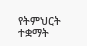የትምህርት ተቋማት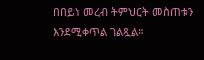በበይነ መረብ ትምህርት መስጠቱን እንደሚቀጥል ገልጿል።